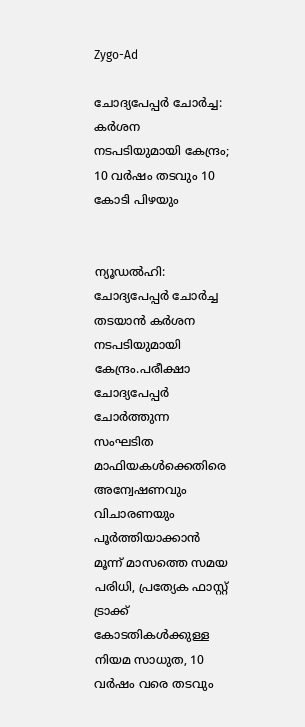Zygo-Ad

ചോദ്യപേപ്പര്‍ ചോര്‍ച്ച: കര്‍ശന നടപടിയുമായി കേന്ദ്രം; 10 വര്‍ഷം തടവും 10 കോടി പിഴയും


ന്യൂഡൽഹി: ചോദ്യപേപ്പർ ചോർച്ച തടയാൻ കർശന നടപടിയുമായി കേന്ദ്രം.പരീക്ഷാ ചോദ്യപേപ്പർ ചോർത്തുന്ന സംഘടിത മാഫിയകള്‍ക്കെതിരെ അന്വേഷണവും വിചാരണയും പൂർത്തിയാക്കാൻ മൂന്ന് മാസത്തെ സമയ പരിധി, പ്രത്യേക ഫാസ്റ്റ് ട്രാക്ക് കോടതികള്‍ക്കുള്ള നിയമ സാധുത, 10 വർഷം വരെ തടവും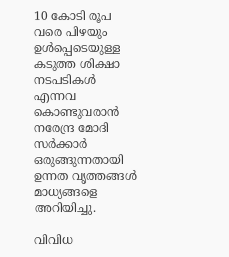10 കോടി രൂപ വരെ പിഴയും ഉള്‍പ്പെടെയുള്ള കടുത്ത ശിക്ഷാ നടപടികള്‍ എന്നവ കൊണ്ടുവരാൻ നരേന്ദ്ര മോദി സർക്കാർ ഒരുങ്ങുന്നതായി ഉന്നത വൃത്തങ്ങള്‍ മാധ്യങ്ങളെ അറിയിച്ചു.

വിവിധ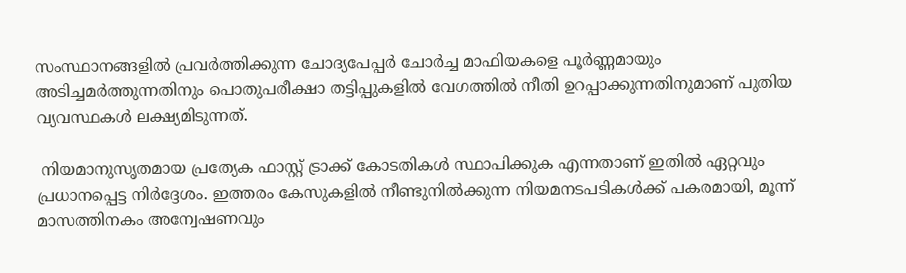സംസ്ഥാനങ്ങളില്‍ പ്രവർത്തിക്കുന്ന ചോദ്യപേപ്പർ ചോർച്ച മാഫിയകളെ പൂർണ്ണമായും അടിച്ചമർത്തുന്നതിനും പൊതുപരീക്ഷാ തട്ടിപ്പുകളില്‍ വേഗത്തില്‍ നീതി ഉറപ്പാക്കുന്നതിനുമാണ് പുതിയ വ്യവസ്ഥകള്‍ ലക്ഷ്യമിടുന്നത്.

 നിയമാനുസൃതമായ പ്രത്യേക ഫാസ്റ്റ് ട്രാക്ക് കോടതികള്‍ സ്ഥാപിക്കുക എന്നതാണ് ഇതില്‍ ഏറ്റവും പ്രധാനപ്പെട്ട നിർദ്ദേശം. ഇത്തരം കേസുകളില്‍ നീണ്ടുനില്‍ക്കുന്ന നിയമനടപടികള്‍ക്ക് പകരമായി, മൂന്ന് മാസത്തിനകം അന്വേഷണവും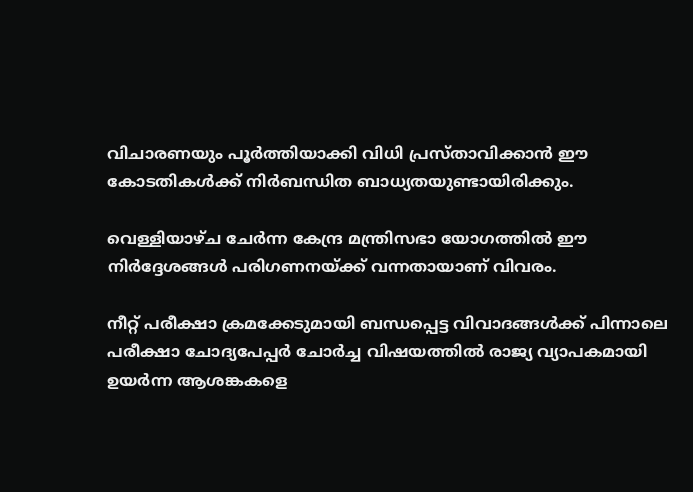വിചാരണയും പൂർത്തിയാക്കി വിധി പ്രസ്താവിക്കാൻ ഈ കോടതികള്‍ക്ക് നിർബന്ധിത ബാധ്യതയുണ്ടായിരിക്കും.

വെള്ളിയാഴ്ച ചേർന്ന കേന്ദ്ര മന്ത്രിസഭാ യോഗത്തില്‍ ഈ നിർദ്ദേശങ്ങള്‍ പരിഗണനയ്‌ക്ക് വന്നതായാണ് വിവരം.

നീറ്റ് പരീക്ഷാ ക്രമക്കേടുമായി ബന്ധപ്പെട്ട വിവാദങ്ങള്‍ക്ക് പിന്നാലെ പരീക്ഷാ ചോദ്യപേപ്പർ ചോർച്ച വിഷയത്തില്‍ രാജ്യ വ്യാപകമായി ഉയർന്ന ആശങ്കകളെ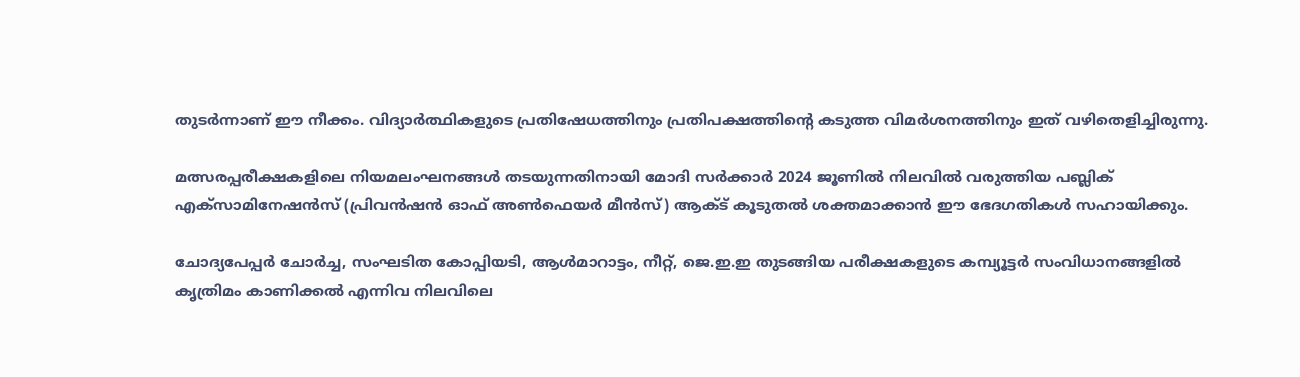തുടർന്നാണ് ഈ നീക്കം. വിദ്യാർത്ഥികളുടെ പ്രതിഷേധത്തിനും പ്രതിപക്ഷത്തിന്റെ കടുത്ത വിമർശനത്തിനും ഇത് വഴിതെളിച്ചിരുന്നു.

മത്സരപ്പരീക്ഷകളിലെ നിയമലംഘനങ്ങള്‍ തടയുന്നതിനായി മോദി സർക്കാർ 2024 ജൂണില്‍ നിലവില്‍ വരുത്തിയ പബ്ലിക് എക്സാമിനേഷൻസ് (പ്രിവൻഷൻ ഓഫ് അണ്‍ഫെയർ മീൻസ്) ആക്‌ട് കൂടുതല്‍ ശക്തമാക്കാൻ ഈ ഭേദഗതികള്‍ സഹായിക്കും.

ചോദ്യപേപ്പർ ചോർച്ച, സംഘടിത കോപ്പിയടി, ആള്‍മാറാട്ടം, നീറ്റ്, ജെ.ഇ.ഇ തുടങ്ങിയ പരീക്ഷകളുടെ കമ്പ്യൂട്ടർ സംവിധാനങ്ങളില്‍ കൃത്രിമം കാണിക്കല്‍ എന്നിവ നിലവിലെ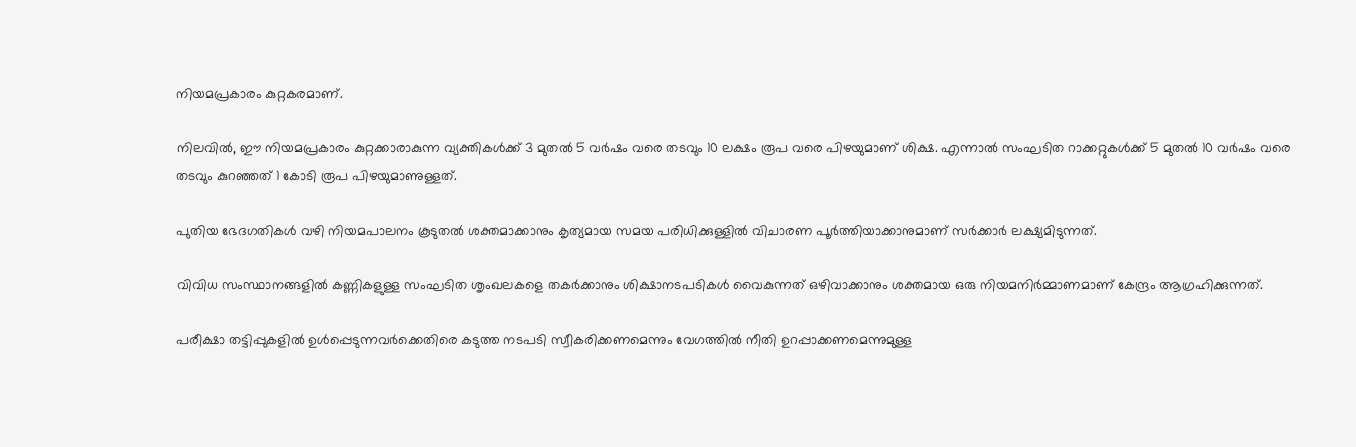നിയമപ്രകാരം കുറ്റകരമാണ്.

നിലവില്‍, ഈ നിയമപ്രകാരം കുറ്റക്കാരാകുന്ന വ്യക്തികള്‍ക്ക് 3 മുതല്‍ 5 വർഷം വരെ തടവും 10 ലക്ഷം രൂപ വരെ പിഴയുമാണ് ശിക്ഷ. എന്നാല്‍ സംഘടിത റാക്കറ്റുകള്‍ക്ക് 5 മുതല്‍ 10 വർഷം വരെ തടവും കുറഞ്ഞത് 1 കോടി രൂപ പിഴയുമാണുള്ളത്.

പുതിയ ഭേദഗതികള്‍ വഴി നിയമപാലനം കൂടുതല്‍ ശക്തമാക്കാനും കൃത്യമായ സമയ പരിധിക്കുള്ളില്‍ വിചാരണ പൂർത്തിയാക്കാനുമാണ് സർക്കാർ ലക്ഷ്യമിടുന്നത്.

വിവിധ സംസ്ഥാനങ്ങളില്‍ കണ്ണികളുള്ള സംഘടിത ശൃംഖലകളെ തകർക്കാനും ശിക്ഷാനടപടികള്‍ വൈകുന്നത് ഒഴിവാക്കാനും ശക്തമായ ഒരു നിയമനിർമ്മാണമാണ് കേന്ദ്രം ആഗ്രഹിക്കുന്നത്.

പരീക്ഷാ തട്ടിപ്പുകളില്‍ ഉള്‍പ്പെടുന്നവർക്കെതിരെ കടുത്ത നടപടി സ്വീകരിക്കണമെന്നും വേഗത്തില്‍ നീതി ഉറപ്പാക്കണമെന്നുമുള്ള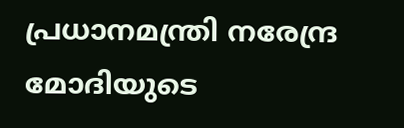പ്രധാനമന്ത്രി നരേന്ദ്ര മോദിയുടെ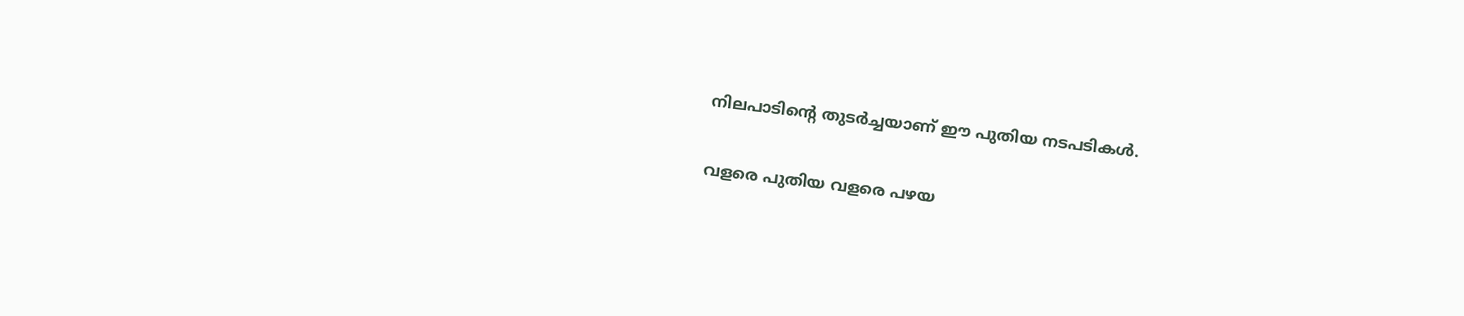നിലപാടിന്റെ തുടർച്ചയാണ് ഈ പുതിയ നടപടികള്‍.

വളരെ പുതിയ വളരെ പഴയ